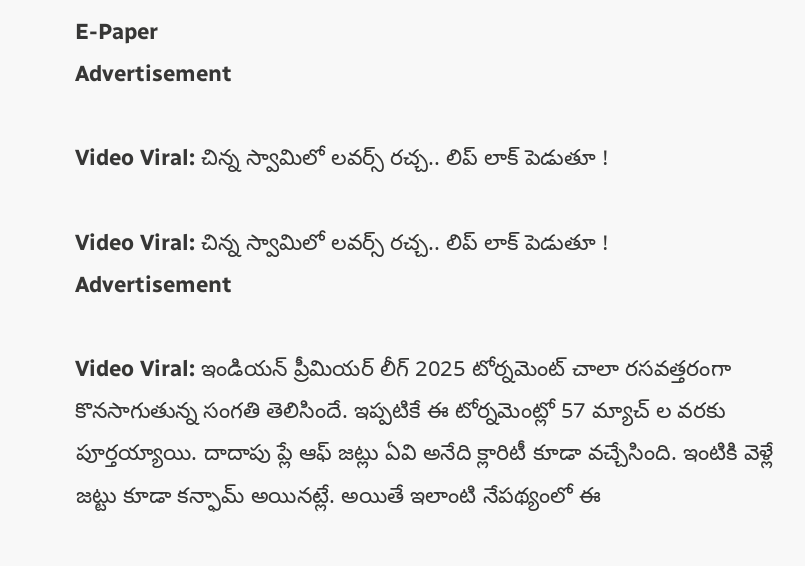E-Paper
Advertisement

Video Viral: చిన్న స్వామిలో లవర్స్ రచ్చ.. లిప్ లాక్ పెడుతూ !

Video Viral: చిన్న స్వామిలో లవర్స్ రచ్చ.. లిప్ లాక్ పెడుతూ !
Advertisement

Video Viral: ఇండియన్ ప్రీమియర్ లీగ్ 2025 టోర్నమెంట్ చాలా రసవత్తరంగా కొనసాగుతున్న సంగతి తెలిసిందే. ఇప్పటికే ఈ టోర్నమెంట్లో 57 మ్యాచ్ ల వరకు పూర్తయ్యాయి. దాదాపు ప్లే ఆఫ్ జట్లు ఏవి అనేది క్లారిటీ కూడా వచ్చేసింది. ఇంటికి వెళ్లే జట్టు కూడా కన్ఫామ్ అయినట్లే. అయితే ఇలాంటి నేపథ్యంలో ఈ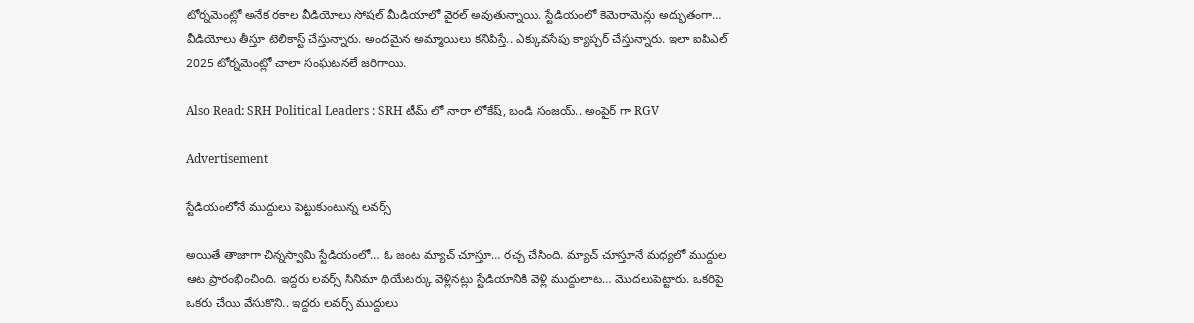టోర్నమెంట్లో అనేక రకాల వీడియోలు సోషల్ మీడియాలో వైరల్ అవుతున్నాయి. స్టేడియంలో కెమెరామెన్లు అద్భుతంగా… వీడియోలు తీస్తూ టెలికాస్ట్ చేస్తున్నారు. అందమైన అమ్మాయిలు కనిపిస్తే.. ఎక్కువసేపు క్యాప్చర్ చేస్తున్నారు. ఇలా ఐపిఎల్ 2025 టోర్నమెంట్లో చాలా సంఘటనలే జరిగాయి.

Also Read: SRH Political Leaders : SRH టీమ్ లో నారా లోకేష్, బండి సంజయ్.. అంపైర్ గా RGV

Advertisement

స్టేడియంలోనే ముద్దులు పెట్టుకుంటున్న లవర్స్

అయితే తాజాగా చిన్నస్వామి స్టేడియంలో… ఓ జంట మ్యాచ్ చూస్తూ… రచ్చ చేసింది. మ్యాచ్ చూస్తూనే మధ్యలో ముద్దుల ఆట ప్రారంభించింది. ఇద్దరు లవర్స్ సినిమా థియేటర్కు వెళ్లినట్లు స్టేడియానికి వెళ్లి ముద్దులాట… మొదలుపెట్టారు. ఒకరిపై ఒకరు చేయి వేసుకొని.. ఇద్దరు లవర్స్ ముద్దులు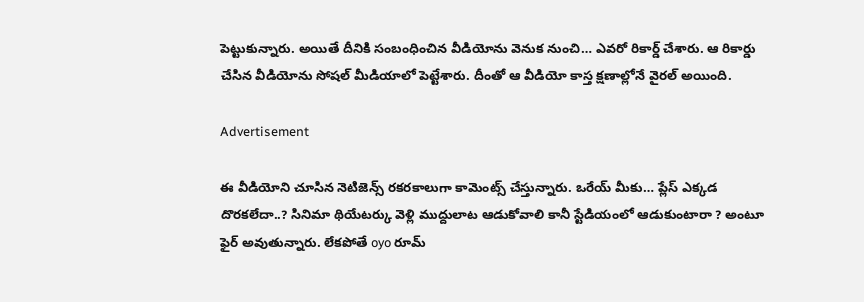పెట్టుకున్నారు. అయితే దీనికి సంబంధించిన వీడియోను వెనుక నుంచి… ఎవరో రికార్డ్ చేశారు. ఆ రికార్డు చేసిన వీడియోను సోషల్ మీడియాలో పెట్టేశారు. దీంతో ఆ వీడియో కాస్త క్షణాల్లోనే వైరల్ అయింది.

Advertisement

ఈ వీడియోని చూసిన నెటిజెన్స్ రకరకాలుగా కామెంట్స్ చేస్తున్నారు. ఒరేయ్ మీకు… ప్లేస్ ఎక్కడ దొరకలేదా..? సినిమా థియేటర్కు వెళ్లి ముద్దులాట ఆడుకోవాలి కానీ స్టేడియంలో ఆడుకుంటారా ? అంటూ ఫైర్ అవుతున్నారు. లేకపోతే oyo రూమ్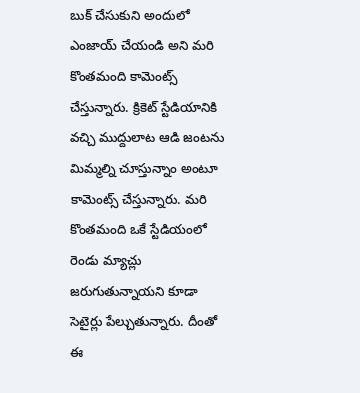బుక్ చేసుకుని అందులో ఎంజాయ్ చేయండి అని మరి కొంతమంది కామెంట్స్ చేస్తున్నారు. క్రికెట్ స్టేడియానికి వచ్చి ముద్దులాట ఆడి జంటను మిమ్మల్ని చూస్తున్నాం అంటూ కామెంట్స్ చేస్తున్నారు. మరి కొంతమంది ఒకే స్టేడియంలో రెండు మ్యాచ్లు జరుగుతున్నాయని కూడా సెటైర్లు పేల్చుతున్నారు. దీంతో ఈ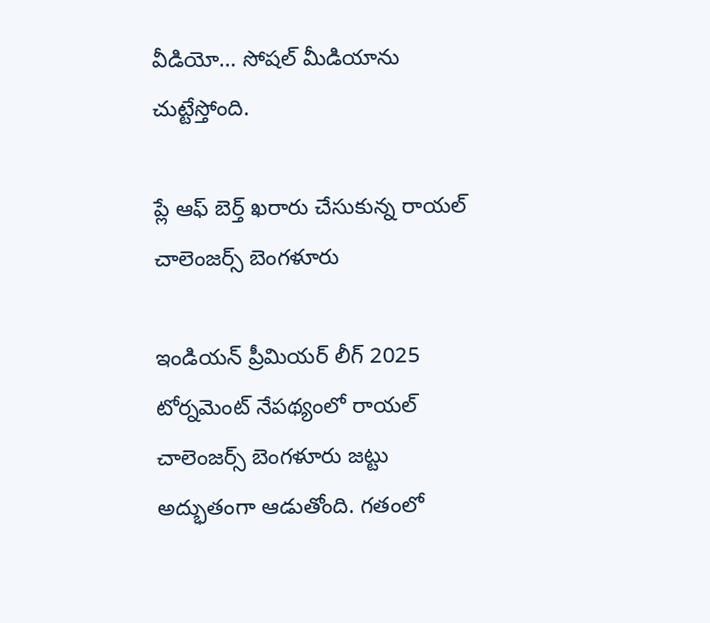వీడియో… సోషల్ మీడియాను చుట్టేస్తోంది.

ప్లే ఆఫ్ బెర్త్ ఖరారు చేసుకున్న రాయల్ చాలెంజర్స్ బెంగళూరు

ఇండియన్ ప్రీమియర్ లీగ్ 2025 టోర్నమెంట్ నేపథ్యంలో రాయల్ చాలెంజర్స్ బెంగళూరు జట్టు అద్భుతంగా ఆడుతోంది. గతంలో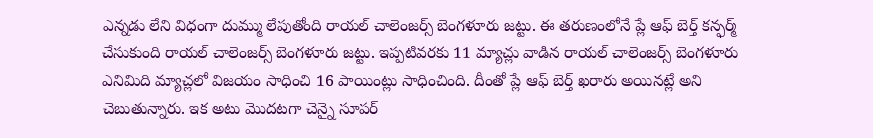ఎన్నడు లేని విధంగా దుమ్ము లేపుతోంది రాయల్ చాలెంజర్స్ బెంగళూరు జట్టు. ఈ తరుణంలోనే ప్లే ఆఫ్ బెర్త్ కన్ఫర్మ్ చేసుకుంది రాయల్ చాలెంజర్స్ బెంగళూరు జట్టు. ఇప్పటివరకు 11 మ్యాచ్లు వాడిన రాయల్ చాలెంజర్స్ బెంగళూరు ఎనిమిది మ్యాచ్లలో విజయం సాధించి 16 పాయింట్లు సాధించింది. దీంతో ప్లే ఆఫ్ బెర్త్ ఖరారు అయినట్లే అని చెబుతున్నారు. ఇక అటు మొదటగా చెన్నై సూపర్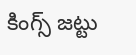కింగ్స్ జట్టు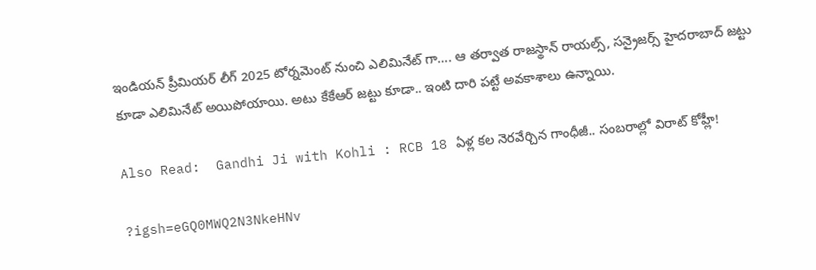ఇండియన్ ప్రీమియర్ లీగ్ 2025 టోర్నమెంట్ నుంచి ఎలిమినేట్ గా…. ఆ తర్వాత రాజస్థాన్ రాయల్స్, సన్రైజర్స్ హైదరాబాద్ జట్టు కూడా ఎలిమినేట్ అయిపోయాయి. అటు కేకేఆర్ జట్టు కూడా.. ఇంటి దారి పట్టే అవకాశాలు ఉన్నాయి.

Also Read:  Gandhi Ji with Kohli : RCB 18 ఏళ్ల కల నెరవేర్చిన గాంధీజీ.. సంబరాల్లో విరాట్ కోహ్లీ!

?igsh=eGQ0MWQ2N3NkeHNv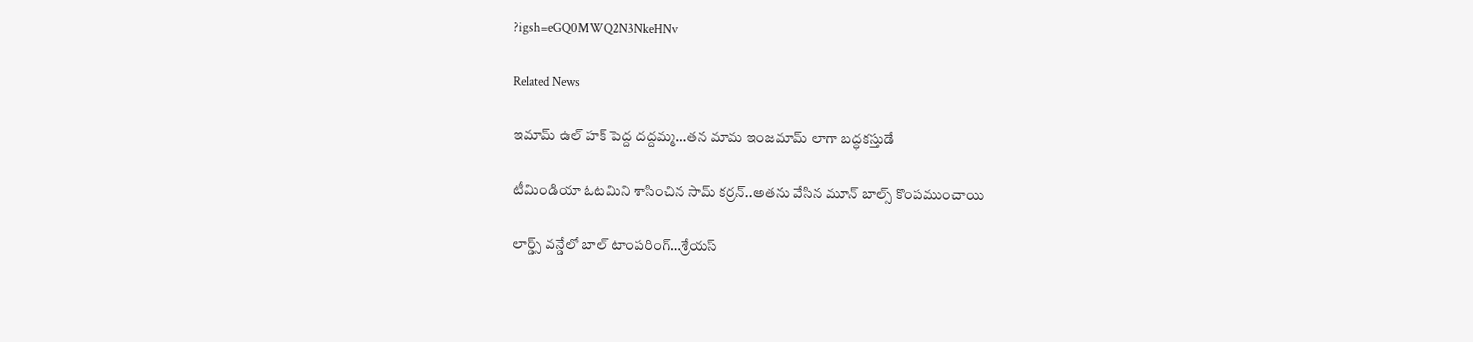?igsh=eGQ0MWQ2N3NkeHNv

Related News

ఇమామ్ ఉల్ హక్ పెద్ద ద‌ద్ద‌మ్మ‌…త‌న‌ మామ ఇంజ‌మామ్ లాగా బ‌ద్ధ‌క‌స్తుడే

టీమిండియా ఓట‌మిని శాసించిన‌ సామ్‌ కర్రన్..అత‌ను వేసిన మూన్ బాల్స్ కొంప‌ముంచాయి

లార్డ్స్ వన్డేలో బాల్ టాంపరింగ్…శ్రేయస్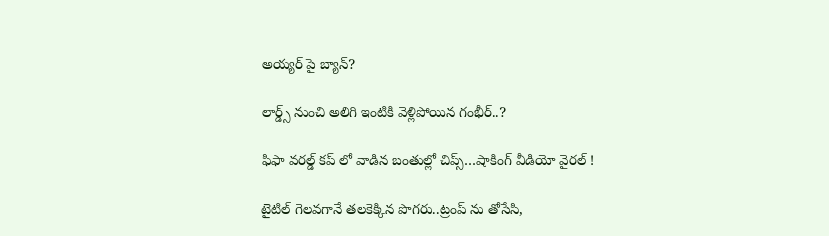అయ్యర్ పై బ్యాన్?

లార్డ్స్ నుంచి అలిగి ఇంటికి వెళ్లిపోయిన గంభీర్..?

ఫిఫా వ‌ర‌ల్డ్ క‌ప్ లో వాడిన‌ బంతుల్లో చిప్స్…షాకింగ్ వీడియో వైర‌ల్ !

టైటిల్ గెల‌వ‌గానే త‌ల‌కెక్కిన పొగ‌రు..ట్రంప్ ను తోసేసి,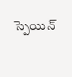స్పెయిన్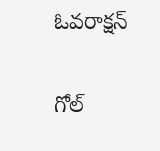ఓవ‌రాక్ష‌న్‌

గోల్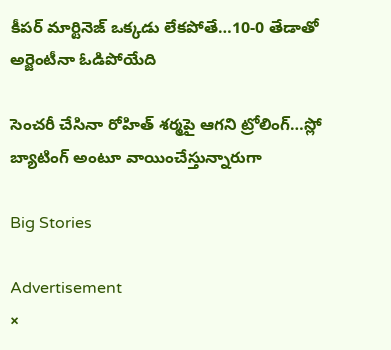కీపర్ మార్టినెజ్ ఒక్క‌డు లేక‌పోతే…10-0 తేడాతో అర్జెంటీనా ఓడిపోయేది

సెంచ‌రీ చేసినా రోహిత్ శ‌ర్మ‌పై ఆగ‌ని ట్రోలింగ్…స్లో బ్యాటింగ్ అంటూ వాయించేస్తున్నారుగా

Big Stories

Advertisement
×